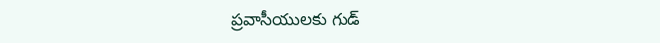ప్రవాసీయులకు గుడ్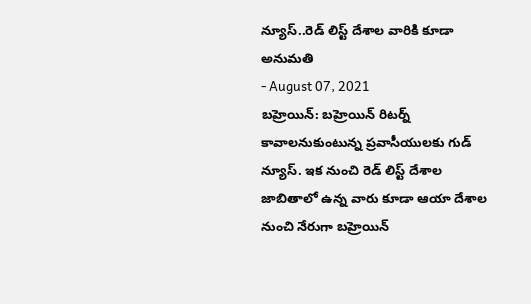న్యూస్..రెడ్ లిస్ట్ దేశాల వారికి కూడా అనుమతి
- August 07, 2021
బహ్రెయిన్: బహ్రెయిన్ రిటర్న్ కావాలనుకుంటున్న ప్రవాసీయులకు గుడ్ న్యూస్. ఇక నుంచి రెడ్ లిస్ట్ దేశాల జాబితాలో ఉన్న వారు కూడా ఆయా దేశాల నుంచి నేరుగా బహ్రెయిన్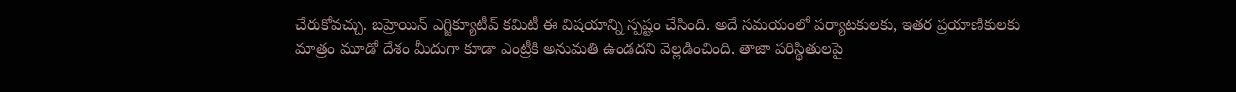చేరుకోవచ్చు. బహ్రెయిన్ ఎగ్జిక్యూటీవ్ కమిటీ ఈ విషయాన్ని స్పష్టం చేసింది. అదే సమయంలో పర్యాటకులకు, ఇతర ప్రయాణికులకు మాత్రం మూడో దేశం మీదుగా కూడా ఎంట్రీకి అనుమతి ఉండదని వెల్లడించింది. తాజా పరిస్థితులపై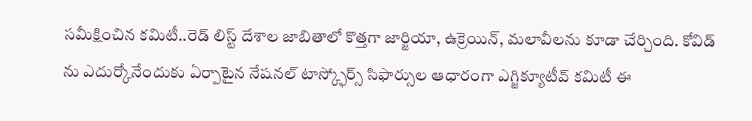సమీక్షించిన కమిటీ..రెడ్ లిస్ట్ దేశాల జాబితాలో కొత్తగా జార్జియా, ఉక్రెయిన్, మలావీలను కూడా చేర్చింది. కోవిడ్ ను ఎదుర్కోనేందుకు ఏర్పాటైన నేషనల్ టాస్క్ఫోర్స్ సిఫార్సుల ఆధారంగా ఎగ్జిక్యూటీవ్ కమిటీ ఈ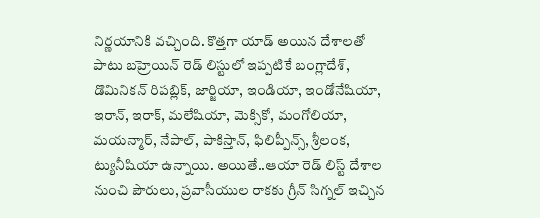నిర్ణయానికి వచ్చింది. కొత్తగా యాడ్ అయిన దేశాలతో పాటు బహ్రెయిన్ రెడ్ లిస్టులో ఇప్పటికే బంగ్లాదేశ్, డొమినికన్ రిపబ్లిక్, జార్జియా, ఇండియా, ఇండోనేషియా, ఇరాన్, ఇరాక్, మలేషియా, మెక్సికో, మంగోలియా, మయన్మార్, నేపాల్, పాకిస్తాన్, ఫిలిప్పీన్స్, శ్రీలంక, ట్యునీషియా ఉన్నాయి. అయితే..ఆయా రెడ్ లిస్ట్ దేశాల నుంచి పౌరులు, ప్రవాసీయుల రాకకు గ్రీన్ సిగ్నల్ ఇచ్చిన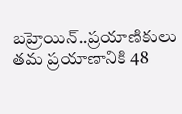బహ్రెయిన్..ప్రయాణికులు తమ ప్రయాణానికి 48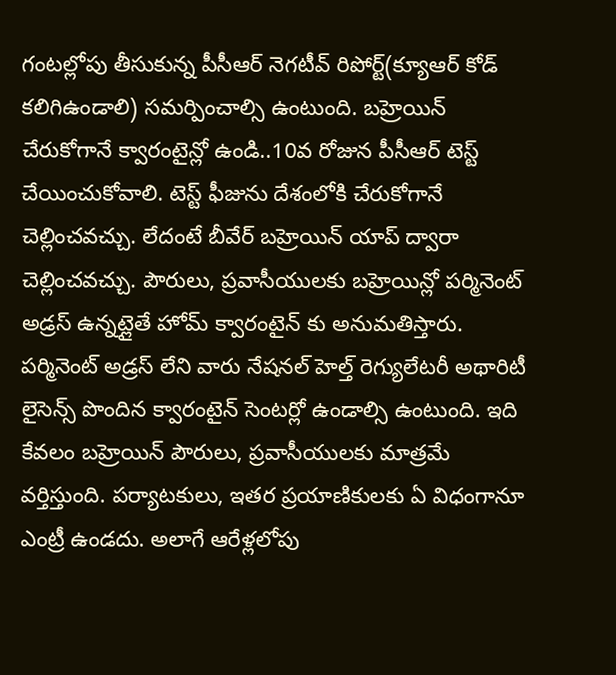గంటల్లోపు తీసుకున్న పీసీఆర్ నెగటీవ్ రిపోర్ట్(క్యూఆర్ కోడ్ కలిగిఉండాలి) సమర్పించాల్సి ఉంటుంది. బహ్రెయిన్ చేరుకోగానే క్వారంటైన్లో ఉండి..10వ రోజున పీసీఆర్ టెస్ట్ చేయించుకోవాలి. టెస్ట్ ఫీజును దేశంలోకి చేరుకోగానే చెల్లించవచ్చు. లేదంటే బీవేర్ బహ్రెయిన్ యాప్ ద్వారా చెల్లించవచ్చు. పౌరులు, ప్రవాసీయులకు బహ్రెయిన్లో పర్మినెంట్ అడ్రస్ ఉన్నట్లైతే హోమ్ క్వారంటైన్ కు అనుమతిస్తారు. పర్మినెంట్ అడ్రస్ లేని వారు నేషనల్ హెల్త్ రెగ్యులేటరీ అథారిటీ లైసెన్స్ పొందిన క్వారంటైన్ సెంటర్లో ఉండాల్సి ఉంటుంది. ఇది కేవలం బహ్రెయిన్ పౌరులు, ప్రవాసీయులకు మాత్రమే వర్తిస్తుంది. పర్యాటకులు, ఇతర ప్రయాణికులకు ఏ విధంగానూ ఎంట్రీ ఉండదు. అలాగే ఆరేళ్లలోపు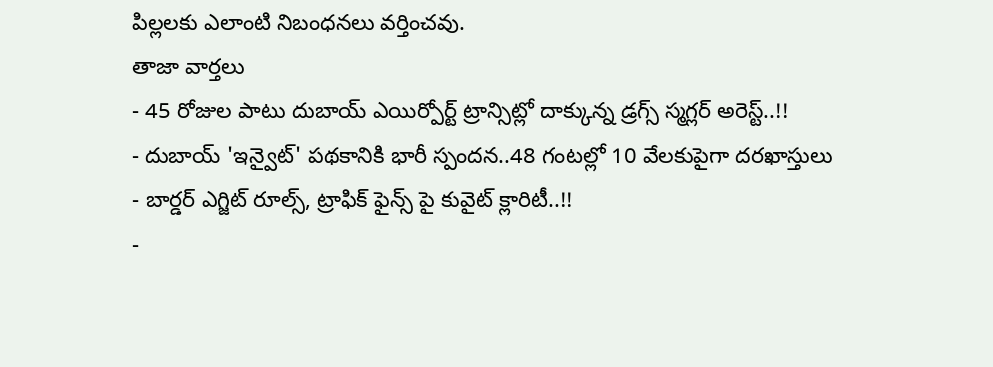పిల్లలకు ఎలాంటి నిబంధనలు వర్తించవు.
తాజా వార్తలు
- 45 రోజుల పాటు దుబాయ్ ఎయిర్పోర్ట్ ట్రాన్సిట్లో దాక్కున్న డ్రగ్స్ స్మగ్లర్ అరెస్ట్..!!
- దుబాయ్ 'ఇన్వైట్' పథకానికి భారీ స్పందన..48 గంటల్లో 10 వేలకుపైగా దరఖాస్తులు
- బార్డర్ ఎగ్జిట్ రూల్స్, ట్రాఫిక్ ఫైన్స్ పై కువైట్ క్లారిటీ..!!
-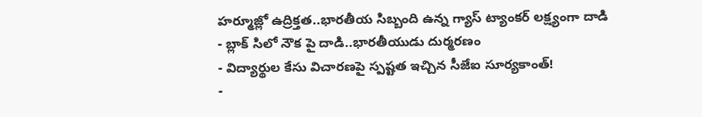హర్మూజ్లో ఉద్రిక్తత..భారతీయ సిబ్బంది ఉన్న గ్యాస్ ట్యాంకర్ లక్ష్యంగా దాడి
- బ్లాక్ సిలో నౌక పై దాడి..భారతీయుడు దుర్మరణం
- విద్యార్థుల కేసు విచారణపై స్పష్టత ఇచ్చిన సీజేఐ సూర్యకాంత్!
-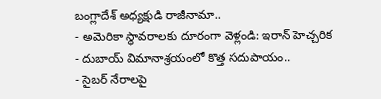బంగ్లాదేశ్ అధ్యక్షుడి రాజీనామా..
- అమెరికా స్థావరాలకు దూరంగా వెళ్లండి: ఇరాన్ హెచ్చరిక
- దుబాయ్ విమానాశ్రయంలో కొత్త సదుపాయం..
- సైబర్ నేరాలపై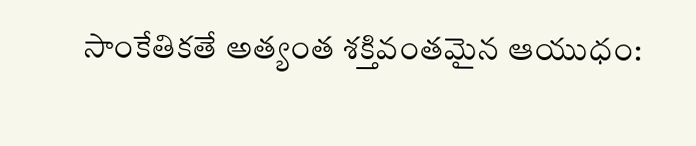సాంకేతికతే అత్యంత శక్తివంతమైన ఆయుధం: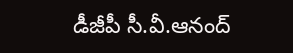డీజీపీ సీ.వీ.ఆనంద్